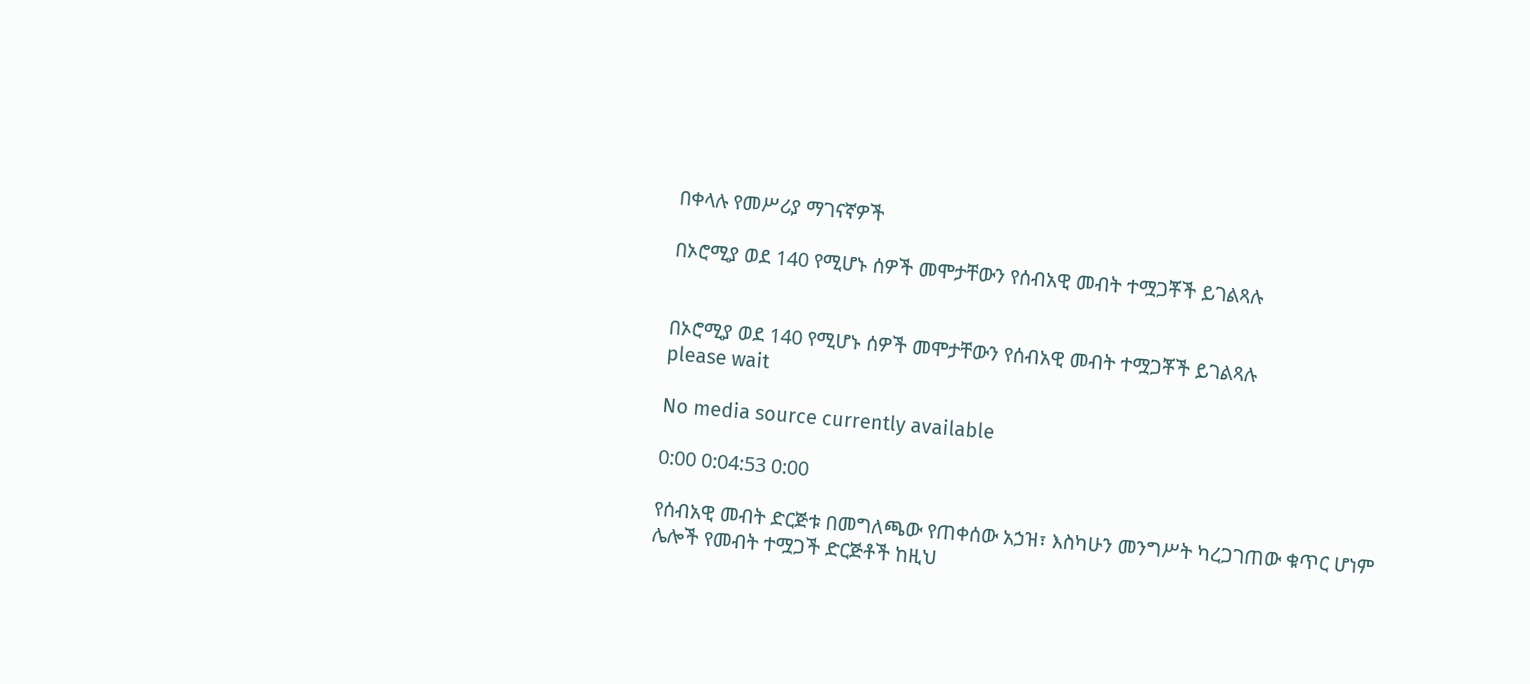በቀላሉ የመሥሪያ ማገናኛዎች

በኦሮሚያ ወደ 140 የሚሆኑ ሰዎች መሞታቸውን የሰብአዊ መብት ተሟጋቾች ይገልጻሉ


በኦሮሚያ ወደ 140 የሚሆኑ ሰዎች መሞታቸውን የሰብአዊ መብት ተሟጋቾች ይገልጻሉ
please wait

No media source currently available

0:00 0:04:53 0:00

የሰብአዊ መብት ድርጅቱ በመግለጫው የጠቀሰው አኃዝ፣ እስካሁን መንግሥት ካረጋገጠው ቁጥር ሆነም ሌሎች የመብት ተሟጋች ድርጅቶች ከዚህ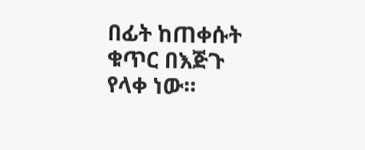በፊት ከጠቀሱት ቁጥር በእጅጉ የላቀ ነው።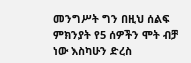መንግሥት ግን በዚህ ሰልፍ ምክንያት የ5 ሰዎችን ሞት ብቻ ነው እስካሁን ድረስ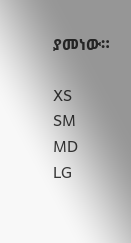ያመነው።

XS
SM
MD
LG